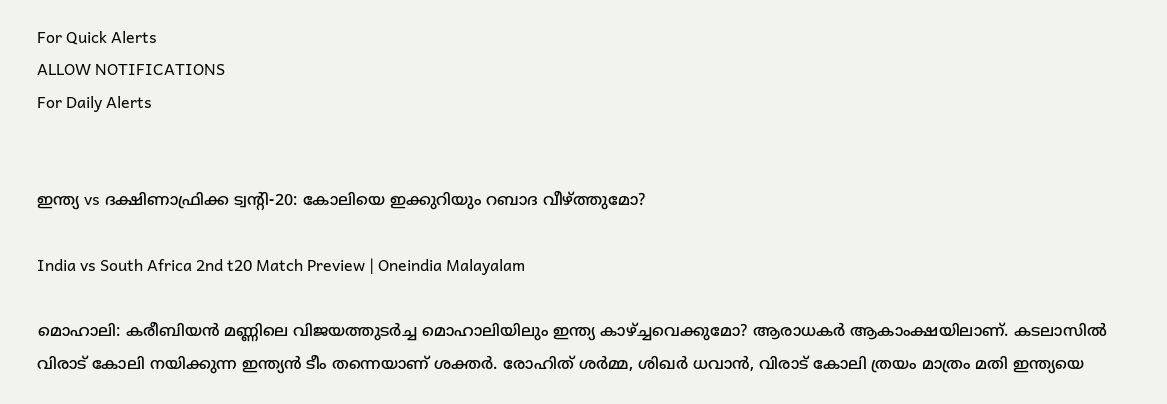For Quick Alerts
ALLOW NOTIFICATIONS
For Daily Alerts


ഇന്ത്യ vs ദക്ഷിണാഫ്രിക്ക ട്വന്റി-20: കോലിയെ ഇക്കുറിയും റബാദ വീഴ്ത്തുമോ?

India vs South Africa 2nd t20 Match Preview | Oneindia Malayalam

മൊഹാലി: കരീബിയന്‍ മണ്ണിലെ വിജയത്തുടര്‍ച്ച മൊഹാലിയിലും ഇന്ത്യ കാഴ്ച്ചവെക്കുമോ? ആരാധകര്‍ ആകാംക്ഷയിലാണ്. കടലാസില്‍ വിരാട് കോലി നയിക്കുന്ന ഇന്ത്യന്‍ ടീം തന്നെയാണ് ശക്തര്‍. രോഹിത് ശര്‍മ്മ, ശിഖര്‍ ധവാന്‍, വിരാട് കോലി ത്രയം മാത്രം മതി ഇന്ത്യയെ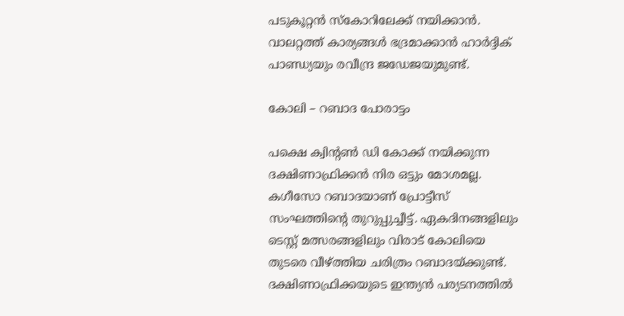പടുകൂറ്റന്‍ സ്‌കോറിലേക്ക് നയിക്കാന്‍. വാലറ്റത്ത് കാര്യങ്ങള്‍ ഭദ്രമാക്കാന്‍ ഹാര്‍ദ്ദിക് പാണ്ഡ്യയും രവീന്ദ്ര ജഡേജയുമുണ്ട്.

കോലി – റബാദ പോരാട്ടം

പക്ഷെ ക്വിന്റണ്‍ ഡി കോക്ക് നയിക്കുന്ന ദക്ഷിണാഫ്രിക്കന്‍ നിര ഒട്ടും മോശമല്ല. കഗീസോ റബാദയാണ് പ്രോട്ടീസ് സംഘത്തിന്റെ തുറുപ്പുച്ചീട്ട്. ഏകദിനങ്ങളിലും ടെസ്റ്റ് മത്സരങ്ങളിലും വിരാട് കോലിയെ തുടരെ വീഴ്ത്തിയ ചരിത്രം റബാദയ്ക്കുണ്ട്. ദക്ഷിണാഫ്രിക്കയുടെ ഇന്ത്യന്‍ പര്യടനത്തില്‍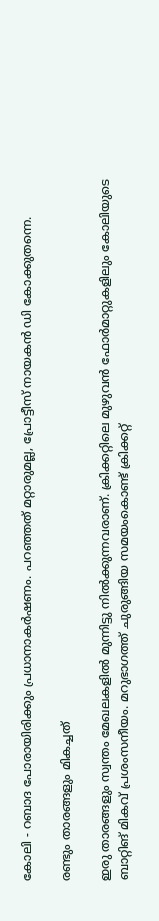കോലി - റബാദ പോരായിരിക്കും പ്രധാനാകര്‍ഷണം. പറഞ്ഞത് മറ്റാരുമല്ല, പ്രോട്ടീസ് നായകന്‍ ഡി കോക്കുതന്നെ.

രണ്ടും താരങ്ങളും മികച്ചത്

ഇരു താരങ്ങളും സ്വന്തം മേഖലകളില്‍ മുന്നിട്ടു നില്‍ക്കുന്നവരാണ്. ക്രിക്കറ്റിലെ മുഴുവന്‍ ഫോര്‍മാറ്റുകളിലും കോലിയുടെ ബാറ്റിങ് മികവ് പ്രശംസനീയം. മറുഭാഗത്ത് ചുരുങ്ങിയ സമയംകൊണ്ട് ക്രിക്കറ്റ്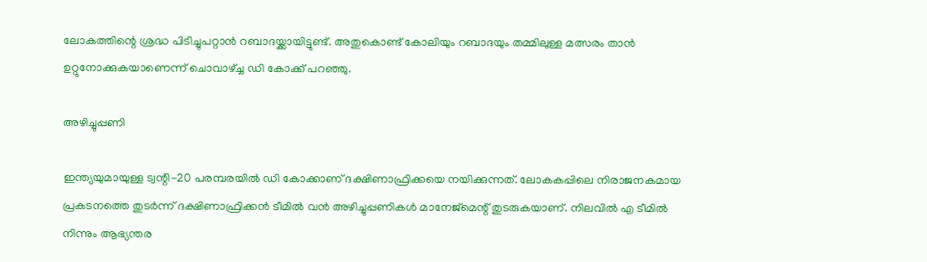ലോകത്തിന്റെ ശ്രദ്ധ പിടിച്ചുപറ്റാന്‍ റബാദയ്ക്കായിട്ടുണ്ട്. അതുകൊണ്ട് കോലിയും റബാദയും തമ്മിലുള്ള മത്സരം താന്‍ ഉറ്റുനോക്കുകയാണെന്ന് ചൊവാഴ്ച്ച ഡി കോക്ക് പറഞ്ഞു.

അഴിച്ചുപ്പണി

ഇന്ത്യയുമായുള്ള ട്വന്റി-20 പരമ്പരയില്‍ ഡി കോക്കാണ് ദക്ഷിണാഫ്രിക്കയെ നയിക്കുന്നത്. ലോകകപ്പിലെ നിരാജനകമായ പ്രകടനത്തെ തുടര്‍ന്ന് ദക്ഷിണാഫ്രിക്കന്‍ ടീമില്‍ വന്‍ അഴിച്ചുപ്പണികള്‍ മാനേജ്‌മെന്റ് തുടരുകയാണ്. നിലവില്‍ എ ടീമില്‍ നിന്നും ആഭ്യന്തര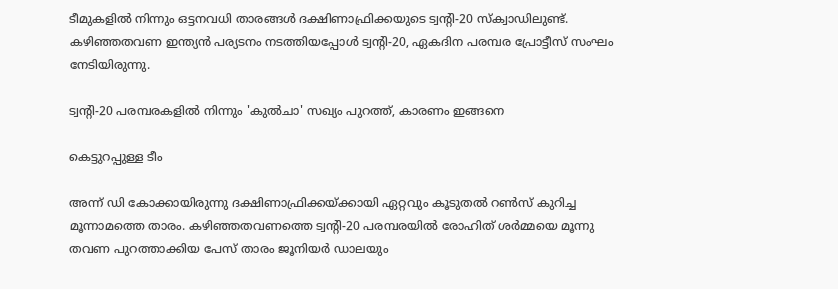ടീമുകളില്‍ നിന്നും ഒട്ടനവധി താരങ്ങള്‍ ദക്ഷിണാഫ്രിക്കയുടെ ട്വന്റി-20 സ്‌ക്വാഡിലുണ്ട്. കഴിഞ്ഞതവണ ഇന്ത്യന്‍ പര്യടനം നടത്തിയപ്പോള്‍ ട്വന്റി-20, ഏകദിന പരമ്പര പ്രോട്ടീസ് സംഘം നേടിയിരുന്നു.

ട്വന്റി-20 പരമ്പരകളില്‍ നിന്നും 'കുല്‍ചാ' സഖ്യം പുറത്ത്, കാരണം ഇങ്ങനെ

കെട്ടുറപ്പുള്ള ടീം

അന്ന് ഡി കോക്കായിരുന്നു ദക്ഷിണാഫ്രിക്കയ്ക്കായി ഏറ്റവും കൂടുതല്‍ റണ്‍സ് കുറിച്ച മൂന്നാമത്തെ താരം. കഴിഞ്ഞതവണത്തെ ട്വന്റി-20 പരമ്പരയില്‍ രോഹിത് ശര്‍മ്മയെ മൂന്നു തവണ പുറത്താക്കിയ പേസ് താരം ജൂനിയര്‍ ഡാലയും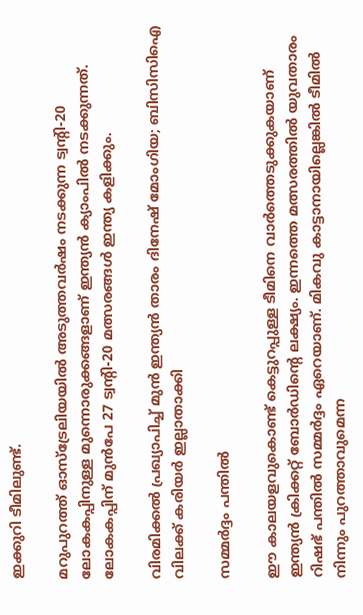ഇക്കുറി ടീമിലുണ്ട്.

മറുപുറത്ത് ഓസ്‌ട്രേലിയയില്‍ അടുത്തവര്‍ഷം നടക്കുന്ന ട്വന്റി-20 ലോകകപ്പിനുള്ള മുന്നൊരുക്കങ്ങളാണ് ഇന്ത്യന്‍ ക്യാംപില്‍ നടക്കുന്നത്. ലോകകപ്പിന് മുന്‍പേ 27 ട്വന്റി-20 മത്സരങ്ങള്‍ ഇന്ത്യ കളിക്കും.

വിരമിക്കല്‍ പ്രഖ്യാപിച്ച് മുന്‍ ഇന്ത്യന്‍ താരം ദിനേഷ് മോംഗിയ; ബിസിസിഐ വിലക്ക് കരിയര്‍ ഇല്ലാതാക്കി

സമ്മർദ്ദം പന്തിൽ

ഈ കാലയളവുകൊണ്ട് കെട്ടുറപ്പുള്ള ടീമിനെ വാര്‍ത്തെടുക്കുകയാണ് ഇന്ത്യന്‍ ക്രിക്കറ്റ് ബോര്‍ഡിന്റെ ലക്ഷ്യം. ഇന്നത്തെ മത്സരത്തില്‍ യുവതാരം റിഷഭ് പന്തില്‍ സമ്മര്‍ദ്ദം ഏറെയാണ്. മികവു കാട്ടാനായില്ലെങ്കില്‍ ടീമില്‍ നിന്നും പുറത്താവുമെന്ന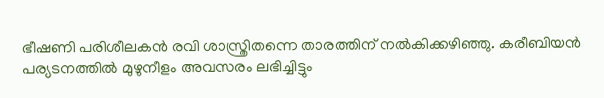ഭീഷണി പരിശീലകന്‍ രവി ശാസ്ത്രിതന്നെ താരത്തിന് നല്‍കിക്കഴിഞ്ഞു. കരീബിയന്‍ പര്യടനത്തില്‍ മുഴുനീളം അവസരം ലഭിച്ചിട്ടും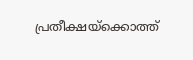പ്രതീക്ഷയ്‌ക്കൊത്ത്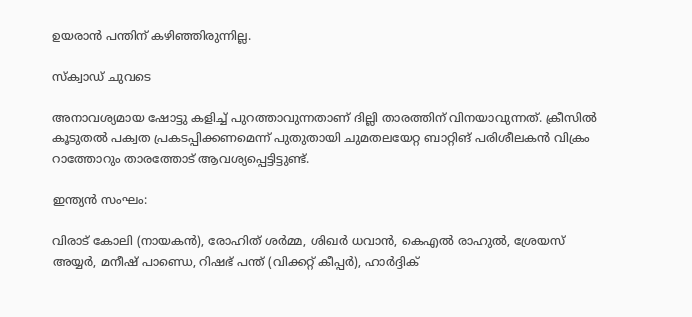ഉയരാന്‍ പന്തിന് കഴിഞ്ഞിരുന്നില്ല.

സ്ക്വാഡ് ചുവടെ

അനാവശ്യമായ ഷോട്ടു കളിച്ച് പുറത്താവുന്നതാണ് ദില്ലി താരത്തിന് വിനയാവുന്നത്. ക്രീസില്‍ കൂടുതല്‍ പക്വത പ്രകടപ്പിക്കണമെന്ന് പുതുതായി ചുമതലയേറ്റ ബാറ്റിങ് പരിശീലകന്‍ വിക്രം റാത്തോറും താരത്തോട് ആവശ്യപ്പെട്ടിട്ടുണ്ട്.

ഇന്ത്യൻ സംഘം:

വിരാട് കോലി (നായകന്‍), രോഹിത് ശര്‍മ്മ, ശിഖര്‍ ധവാന്‍, കെഎല്‍ രാഹുല്‍, ശ്രേയസ് അയ്യര്‍, മനീഷ് പാണ്ഡെ, റിഷഭ് പന്ത് (വിക്കറ്റ് കീപ്പര്‍), ഹാര്‍ദ്ദിക്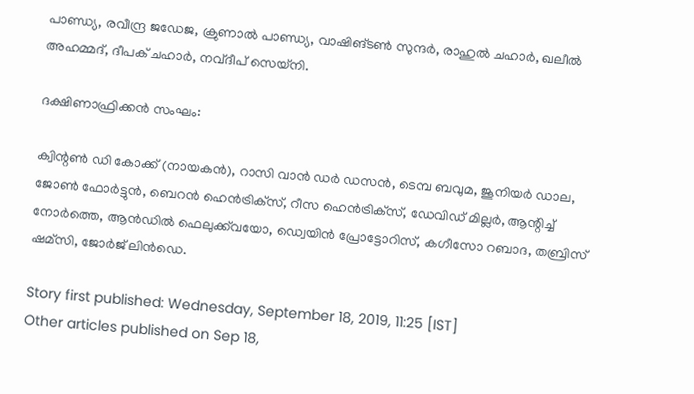പാണ്ഡ്യ, രവീന്ദ്ര ജഡേജ, ക്രുണാല്‍ പാണ്ഡ്യ, വാഷിങ്ടണ്‍ സുന്ദര്‍, രാഹുല്‍ ചഹാര്‍, ഖലീല്‍ അഹമ്മദ്, ദീപക് ചഹാര്‍, നവ്ദീപ് സെയ്‌നി.

ദക്ഷിണാഫ്രിക്കന്‍ സംഘം:

ക്വിന്റണ്‍ ഡി കോക്ക് (നായകന്‍), റാസി വാന്‍ ഡര്‍ ഡസന്‍, ടെമ്പ ബവുമ, ജൂനിയര്‍ ഡാല, ജോണ്‍ ഫോര്‍ട്ടുന്‍, ബെറന്‍ ഹെന്‍ട്രിക്‌സ്, റീസ ഹെന്‍ട്രിക്‌സ്, ഡേവിഡ് മില്ലര്‍, ആന്റിച്ച് നോര്‍ത്തെ, ആന്‍ഡില്‍ ഫെലുക്ക്‌വയോ, ഡ്വെയിന്‍ പ്രോട്ടോറിസ്, കഗീസോ റബാദ, തബ്രിസ് ഷമ്‌സി, ജോര്‍ജ് ലിന്‍ഡെ.

Story first published: Wednesday, September 18, 2019, 11:25 [IST]
Other articles published on Sep 18,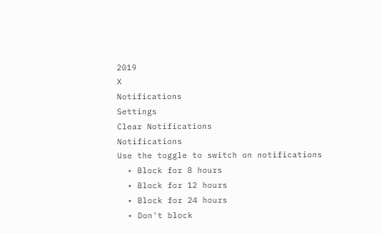2019
X
Notifications
Settings
Clear Notifications
Notifications
Use the toggle to switch on notifications
  • Block for 8 hours
  • Block for 12 hours
  • Block for 24 hours
  • Don't block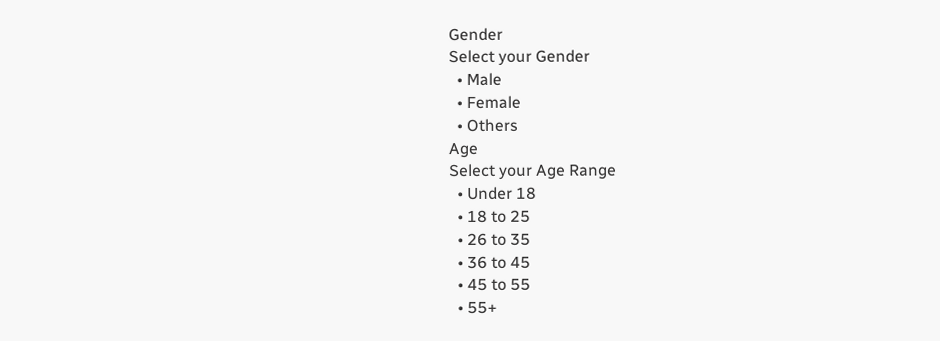Gender
Select your Gender
  • Male
  • Female
  • Others
Age
Select your Age Range
  • Under 18
  • 18 to 25
  • 26 to 35
  • 36 to 45
  • 45 to 55
  • 55+